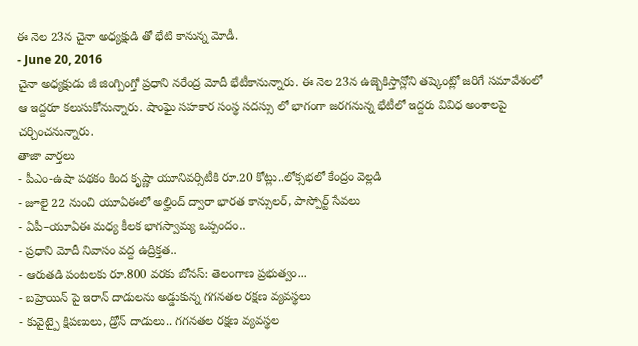ఈ నెల 23న చైనా అధ్యక్షుడి తో భేటి కానున్న మోడీ.
- June 20, 2016
చైనా అధ్యక్షుడు జీ జింగ్పింగ్తో ప్రధాని నరేంద్ర మోదీ భేటీకానున్నారు. ఈ నెల 23న ఉజ్బెకిస్తాన్లోని తష్కెంట్లో జరిగే సమావేశంలో ఆ ఇద్దరూ కలుసుకోనున్నారు. షాంఘై సహకార సంస్థ సదస్సు లో భాగంగా జరగనున్న భేటీలో ఇద్దరు వివిధ అంశాలపై చర్చించనున్నారు.
తాజా వార్తలు
- పీఎం-ఉషా పథకం కింద కృష్ణా యూనివర్సిటీకి రూ.20 కోట్లు..లోక్సభలో కేంద్రం వెల్లడి
- జూలై 22 నుంచి యూఏఈలో అల్హింద్ ద్వారా భారత కాన్సులర్, పాస్పోర్ట్ సేవలు
- ఏపీ–యూఏఈ మధ్య కీలక భాగస్వామ్య ఒప్పందం..
- ప్రధాని మోదీ నివాసం వద్ద ఉద్రిక్తత..
- ఆరుతడి పంటలకు రూ.800 వరకు బోనస్: తెలంగాణ ప్రభుత్వం...
- బహ్రెయిన్ పై ఇరాన్ దాడులను అడ్డుకున్న గగనతల రక్షణ వ్యవస్థలు
- కువైట్పై క్షిపణులు, డ్రోన్ దాడులు.. గగనతల రక్షణ వ్యవస్థల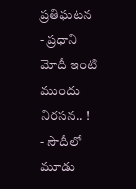ప్రతిఘటన
- ప్రధాని మోదీ ఇంటి ముందు నిరసన.. !
- సౌదీలో మూడు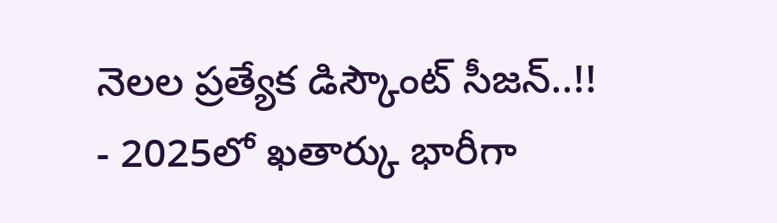నెలల ప్రత్యేక డిస్కౌంట్ సీజన్..!!
- 2025లో ఖతార్కు భారీగా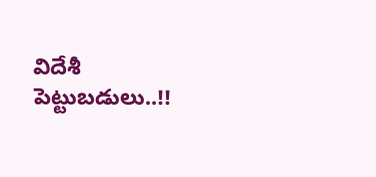విదేశీ పెట్టుబడులు..!!